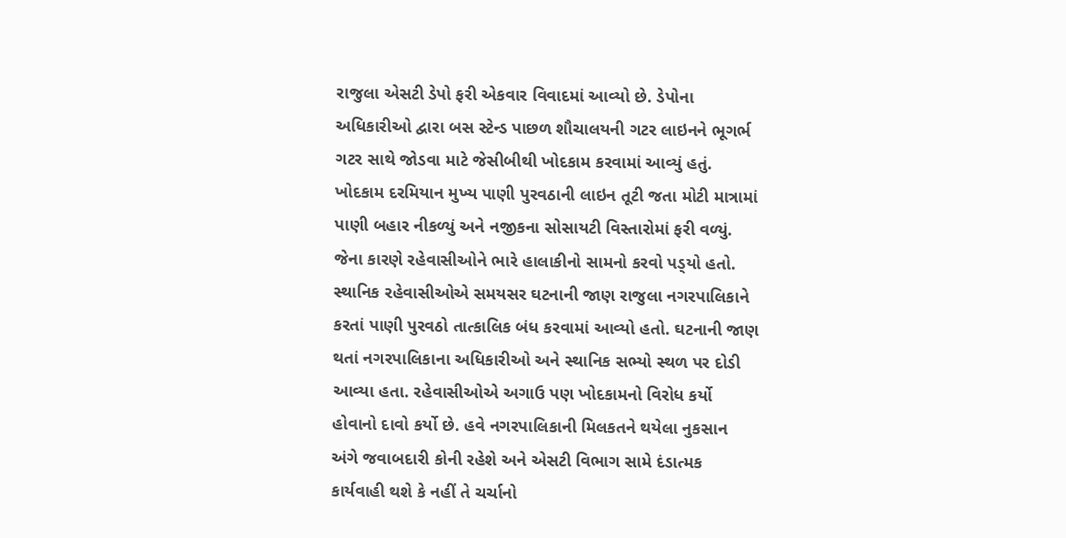રાજુલા એસટી ડેપો ફરી એકવાર વિવાદમાં આવ્યો છે. ડેપોના અધિકારીઓ દ્વારા બસ સ્ટેન્ડ પાછળ શૌચાલયની ગટર લાઇનને ભૂગર્ભ ગટર સાથે જોડવા માટે જેસીબીથી ખોદકામ કરવામાં આવ્યું હતું. ખોદકામ દરમિયાન મુખ્ય પાણી પુરવઠાની લાઇન તૂટી જતા મોટી માત્રામાં પાણી બહાર નીકળ્યું અને નજીકના સોસાયટી વિસ્તારોમાં ફરી વળ્યું. જેના કારણે રહેવાસીઓને ભારે હાલાકીનો સામનો કરવો પડ્‌યો હતો. સ્થાનિક રહેવાસીઓએ સમયસર ઘટનાની જાણ રાજુલા નગરપાલિકાને કરતાં પાણી પુરવઠો તાત્કાલિક બંધ કરવામાં આવ્યો હતો. ઘટનાની જાણ થતાં નગરપાલિકાના અધિકારીઓ અને સ્થાનિક સભ્યો સ્થળ પર દોડી આવ્યા હતા. રહેવાસીઓએ અગાઉ પણ ખોદકામનો વિરોધ કર્યો હોવાનો દાવો કર્યો છે. હવે નગરપાલિકાની મિલકતને થયેલા નુકસાન અંગે જવાબદારી કોની રહેશે અને એસટી વિભાગ સામે દંડાત્મક કાર્યવાહી થશે કે નહીં તે ચર્ચાનો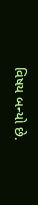વિષય બન્યો છે.